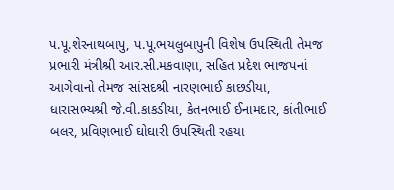પ.પૂ.શેરનાથબાપુ, પ.પૂ.ભયલુબાપુની વિશેષ ઉપસ્થિતી તેમજ પ્રભારી મંત્રીશ્રી આર.સી.મકવાણા, સહિત પ્રદેશ ભાજપનાં આગેવાનો તેમજ સાંસદશ્રી નારણભાઈ કાછડીયા, ધારાસભ્યશ્રી જે.વી.કાકડીયા, કેતનભાઈ ઈનામદાર, કાંતીભાઈ બલર, પ્રવિણભાઈ ઘોઘારી ઉપસ્થિતી રહયા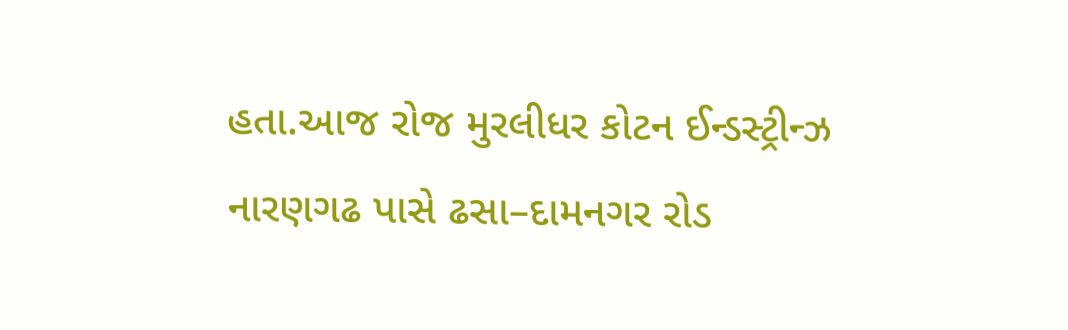હતા.આજ રોજ મુરલીધર કોટન ઈન્ડસ્ટ્રીન્ઝ નારણગઢ પાસે ઢસા–દામનગર રોડ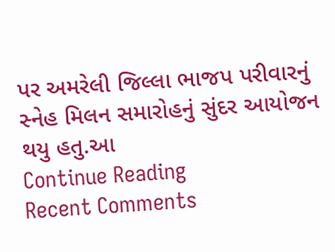પર અમરેલી જિલ્લા ભાજપ પરીવારનું સ્નેહ મિલન સમારોહનું સુંદર આયોજન થયુ હતુ.આ
Continue Reading
Recent Comments